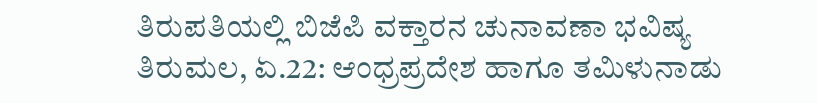ತಿರುಪತಿಯಲ್ಲಿ ಬಿಜೆಪಿ ವಕ್ತಾರನ ಚುನಾವಣಾ ಭವಿಷ್ಯ
ತಿರುಮಲ, ಏ.22: ಆಂಧ್ರಪ್ರದೇಶ ಹಾಗೂ ತಮಿಳುನಾಡು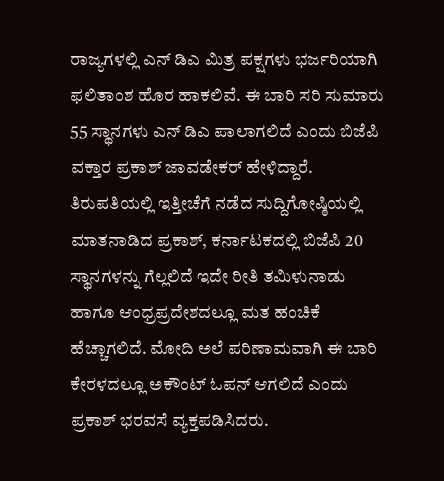ರಾಜ್ಯಗಳಲ್ಲಿ ಎನ್ ಡಿಎ ಮಿತ್ರ ಪಕ್ಷಗಳು ಭರ್ಜರಿಯಾಗಿ ಫಲಿತಾಂಶ ಹೊರ ಹಾಕಲಿವೆ. ಈ ಬಾರಿ ಸರಿ ಸುಮಾರು 55 ಸ್ಥಾನಗಳು ಎನ್ ಡಿಎ ಪಾಲಾಗಲಿದೆ ಎಂದು ಬಿಜೆಪಿ ವಕ್ತಾರ ಪ್ರಕಾಶ್ ಜಾವಡೇಕರ್ ಹೇಳಿದ್ದಾರೆ.
ತಿರುಪತಿಯಲ್ಲಿ ಇತ್ತೀಚೆಗೆ ನಡೆದ ಸುದ್ದಿಗೋಷ್ಠಿಯಲ್ಲಿ ಮಾತನಾಡಿದ ಪ್ರಕಾಶ್, ಕರ್ನಾಟಕದಲ್ಲಿ ಬಿಜೆಪಿ 20 ಸ್ಥಾನಗಳನ್ನು ಗೆಲ್ಲಲಿದೆ ಇದೇ ರೀತಿ ತಮಿಳುನಾಡು ಹಾಗೂ ಆಂಧ್ರಪ್ರದೇಶದಲ್ಲೂ ಮತ ಹಂಚಿಕೆ ಹೆಚ್ಚಾಗಲಿದೆ. ಮೋದಿ ಅಲೆ ಪರಿಣಾಮವಾಗಿ ಈ ಬಾರಿ ಕೇರಳದಲ್ಲೂ ಅಕೌಂಟ್ ಓಪನ್ ಆಗಲಿದೆ ಎಂದು ಪ್ರಕಾಶ್ ಭರವಸೆ ವ್ಯಕ್ತಪಡಿಸಿದರು.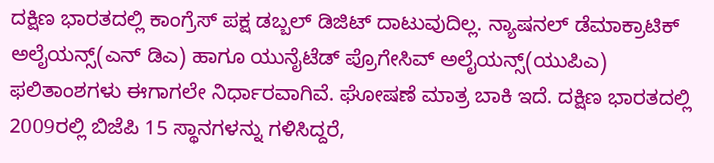ದಕ್ಷಿಣ ಭಾರತದಲ್ಲಿ ಕಾಂಗ್ರೆಸ್ ಪಕ್ಷ ಡಬ್ಬಲ್ ಡಿಜಿಟ್ ದಾಟುವುದಿಲ್ಲ. ನ್ಯಾಷನಲ್ ಡೆಮಾಕ್ರಾಟಿಕ್ ಅಲೈಯನ್ಸ್(ಎನ್ ಡಿಎ) ಹಾಗೂ ಯುನೈಟೆಡ್ ಪ್ರೊಗೇಸಿವ್ ಅಲೈಯನ್ಸ್(ಯುಪಿಎ) ಫಲಿತಾಂಶಗಳು ಈಗಾಗಲೇ ನಿರ್ಧಾರವಾಗಿವೆ. ಘೋಷಣೆ ಮಾತ್ರ ಬಾಕಿ ಇದೆ. ದಕ್ಷಿಣ ಭಾರತದಲ್ಲಿ 2009ರಲ್ಲಿ ಬಿಜೆಪಿ 15 ಸ್ಥಾನಗಳನ್ನು ಗಳಿಸಿದ್ದರೆ,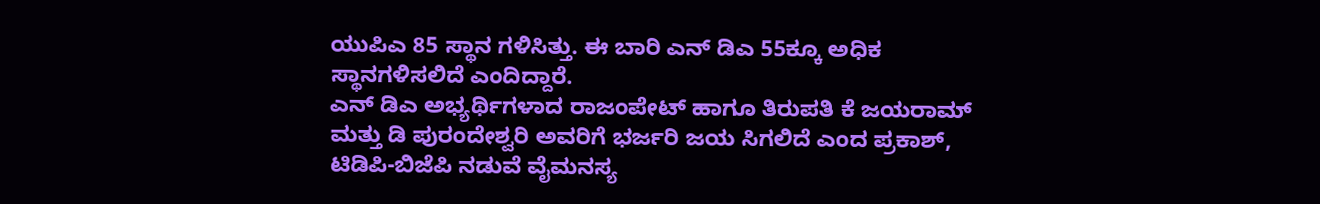ಯುಪಿಎ 85 ಸ್ಥಾನ ಗಳಿಸಿತ್ತು. ಈ ಬಾರಿ ಎನ್ ಡಿಎ 55ಕ್ಕೂ ಅಧಿಕ ಸ್ಥಾನಗಳಿಸಲಿದೆ ಎಂದಿದ್ದಾರೆ.
ಎನ್ ಡಿಎ ಅಭ್ಯರ್ಥಿಗಳಾದ ರಾಜಂಪೇಟ್ ಹಾಗೂ ತಿರುಪತಿ ಕೆ ಜಯರಾಮ್ ಮತ್ತು ಡಿ ಪುರಂದೇಶ್ವರಿ ಅವರಿಗೆ ಭರ್ಜರಿ ಜಯ ಸಿಗಲಿದೆ ಎಂದ ಪ್ರಕಾಶ್, ಟಿಡಿಪಿ-ಬಿಜೆಪಿ ನಡುವೆ ವೈಮನಸ್ಯ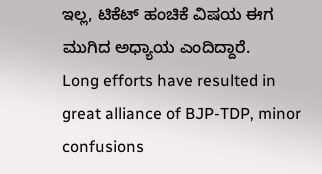ಇಲ್ಲ, ಟಿಕೆಟ್ ಹಂಚಿಕೆ ವಿಷಯ ಈಗ ಮುಗಿದ ಅಧ್ಯಾಯ ಎಂದಿದ್ದಾರೆ.
Long efforts have resulted in great alliance of BJP-TDP, minor confusions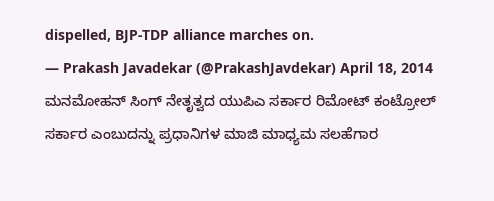dispelled, BJP-TDP alliance marches on.
— Prakash Javadekar (@PrakashJavdekar) April 18, 2014 ಮನಮೋಹನ್ ಸಿಂಗ್ ನೇತೃತ್ವದ ಯುಪಿಎ ಸರ್ಕಾರ ರಿಮೋಟ್ ಕಂಟ್ರೋಲ್ ಸರ್ಕಾರ ಎಂಬುದನ್ನು ಪ್ರಧಾನಿಗಳ ಮಾಜಿ ಮಾಧ್ಯಮ ಸಲಹೆಗಾರ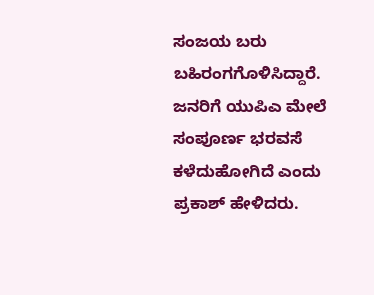ಸಂಜಯ ಬರು ಬಹಿರಂಗಗೊಳಿಸಿದ್ದಾರೆ. ಜನರಿಗೆ ಯುಪಿಎ ಮೇಲೆ ಸಂಪೂರ್ಣ ಭರವಸೆ ಕಳೆದುಹೋಗಿದೆ ಎಂದು ಪ್ರಕಾಶ್ ಹೇಳಿದರು.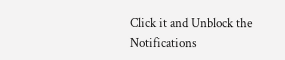Click it and Unblock the Notifications